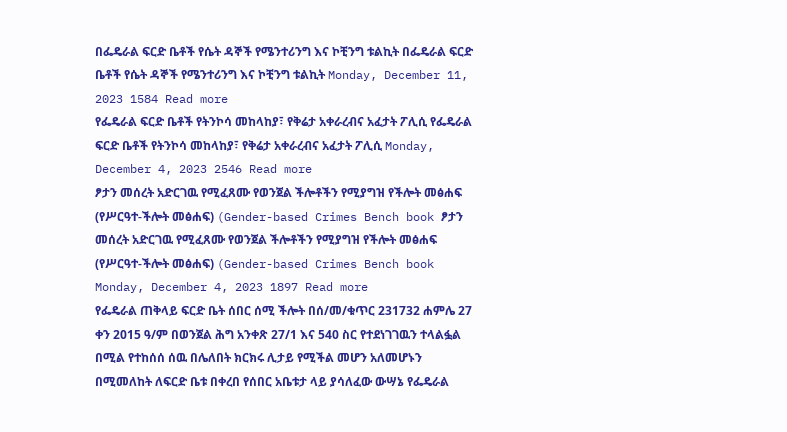በፌዴራል ፍርድ ቤቶች የሴት ዳኞች የሜንተሪንግ እና ኮቺንግ ቱልኪት በፌዴራል ፍርድ ቤቶች የሴት ዳኞች የሜንተሪንግ እና ኮቺንግ ቱልኪት Monday, December 11, 2023 1584 Read more
የፌዴራል ፍርድ ቤቶች የትንኮሳ መከላከያ፣ የቅሬታ አቀራረብና አፈታት ፖሊሲ የፌዴራል ፍርድ ቤቶች የትንኮሳ መከላከያ፣ የቅሬታ አቀራረብና አፈታት ፖሊሲ Monday, December 4, 2023 2546 Read more
ፆታን መሰረት አድርገዉ የሚፈጸሙ የወንጀል ችሎቶችን የሚያግዝ የችሎት መፅሐፍ (የሥርዓተ-ችሎት መፅሐፍ) (Gender-based Crimes Bench book ፆታን መሰረት አድርገዉ የሚፈጸሙ የወንጀል ችሎቶችን የሚያግዝ የችሎት መፅሐፍ (የሥርዓተ-ችሎት መፅሐፍ) (Gender-based Crimes Bench book Monday, December 4, 2023 1897 Read more
የፌዴራል ጠቅላይ ፍርድ ቤት ሰበር ሰሚ ችሎት በሰ/መ/ቁጥር 231732 ሐምሌ 27 ቀን 2015 ዓ/ም በወንጀል ሕግ አንቀጽ 27/1 እና 540 ስር የተደነገገዉን ተላልፏል በሚል የተከሰሰ ሰዉ በሌለበት ክርክሩ ሊታይ የሚችል መሆን አለመሆኑን በሚመለከት ለፍርድ ቤቱ በቀረበ የሰበር አቤቱታ ላይ ያሳለፈው ውሣኔ የፌዴራል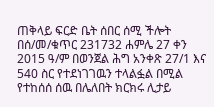ጠቅላይ ፍርድ ቤት ሰበር ሰሚ ችሎት በሰ/መ/ቁጥር 231732 ሐምሌ 27 ቀን 2015 ዓ/ም በወንጀል ሕግ አንቀጽ 27/1 እና 540 ስር የተደነገገዉን ተላልፏል በሚል የተከሰሰ ሰዉ በሌለበት ክርክሩ ሊታይ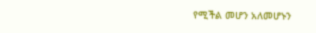የሚችል መሆን አለመሆኑን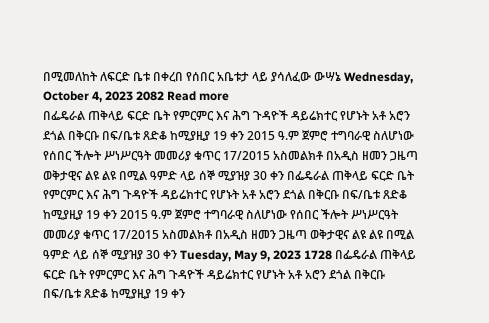በሚመለከት ለፍርድ ቤቱ በቀረበ የሰበር አቤቱታ ላይ ያሳለፈው ውሣኔ Wednesday, October 4, 2023 2082 Read more
በፌዴራል ጠቅላይ ፍርድ ቤት የምርምር እና ሕግ ጉዳዮች ዳይሬክተር የሆኑት አቶ አሮን ደጎል በቅርቡ በፍ/ቤቱ ጸድቆ ከሚያዚያ 19 ቀን 2015 ዓ.ም ጀምሮ ተግባራዊ ስለሆነው የሰበር ችሎት ሥነሥርዓት መመሪያ ቁጥር 17/2015 አስመልክቶ በአዲስ ዘመን ጋዜጣ ወቅታዊና ልዩ ልዩ በሚል ዓምድ ላይ ሰኞ ሚያዝያ 30 ቀን በፌዴራል ጠቅላይ ፍርድ ቤት የምርምር እና ሕግ ጉዳዮች ዳይሬክተር የሆኑት አቶ አሮን ደጎል በቅርቡ በፍ/ቤቱ ጸድቆ ከሚያዚያ 19 ቀን 2015 ዓ.ም ጀምሮ ተግባራዊ ስለሆነው የሰበር ችሎት ሥነሥርዓት መመሪያ ቁጥር 17/2015 አስመልክቶ በአዲስ ዘመን ጋዜጣ ወቅታዊና ልዩ ልዩ በሚል ዓምድ ላይ ሰኞ ሚያዝያ 30 ቀን Tuesday, May 9, 2023 1728 በፌዴራል ጠቅላይ ፍርድ ቤት የምርምር እና ሕግ ጉዳዮች ዳይሬክተር የሆኑት አቶ አሮን ደጎል በቅርቡ በፍ/ቤቱ ጸድቆ ከሚያዚያ 19 ቀን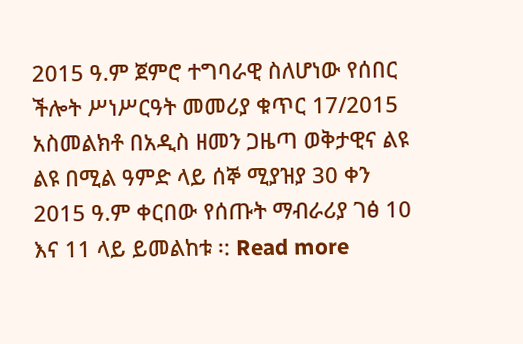2015 ዓ.ም ጀምሮ ተግባራዊ ስለሆነው የሰበር ችሎት ሥነሥርዓት መመሪያ ቁጥር 17/2015 አስመልክቶ በአዲስ ዘመን ጋዜጣ ወቅታዊና ልዩ ልዩ በሚል ዓምድ ላይ ሰኞ ሚያዝያ 30 ቀን 2015 ዓ.ም ቀርበው የሰጡት ማብራሪያ ገፅ 10 እና 11 ላይ ይመልከቱ ፡: Read more